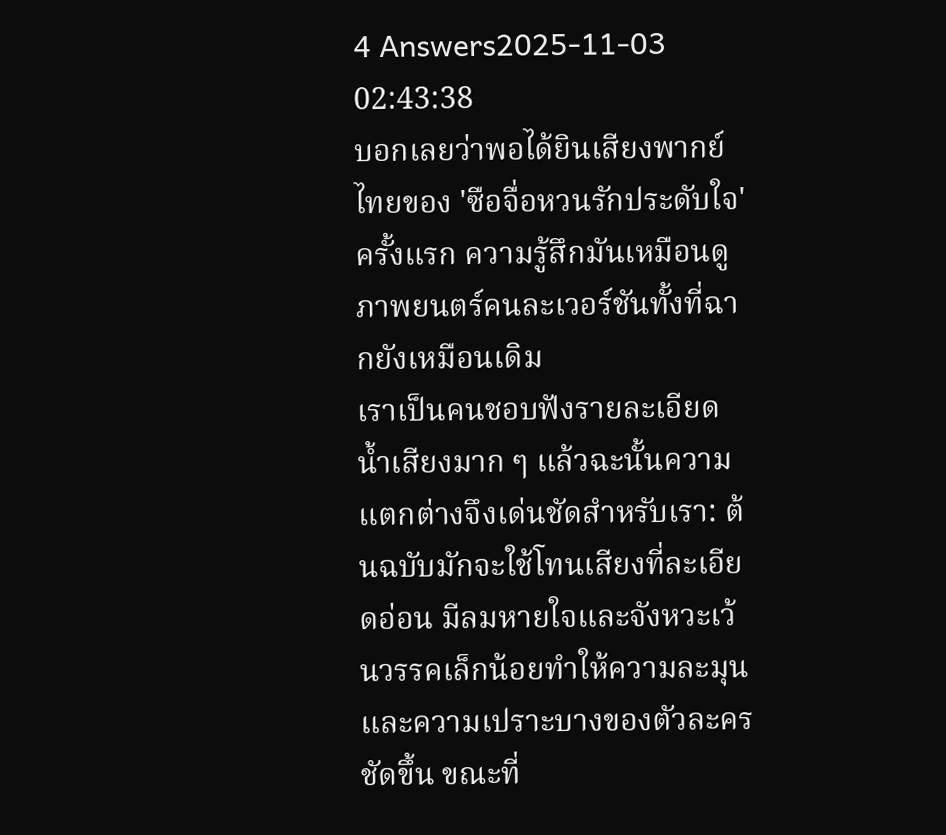4 Answers2025-11-03 02:43:38
บอกเลยว่าพอได้ยินเสียงพากย์ไทยของ 'ซือจื่อหวนรักประดับใจ' ครั้งแรก ความรู้สึกมันเหมือนดูภาพยนตร์คนละเวอร์ชันทั้งที่ฉากยังเหมือนเดิม
เราเป็นคนชอบฟังรายละเอียดน้ำเสียงมาก ๆ แล้วฉะนั้นความแตกต่างจึงเด่นชัดสำหรับเรา: ต้นฉบับมักจะใช้โทนเสียงที่ละเอียดอ่อน มีลมหายใจและจังหวะเว้นวรรคเล็กน้อยทำให้ความละมุนและความเปราะบางของตัวละครชัดขึ้น ขณะที่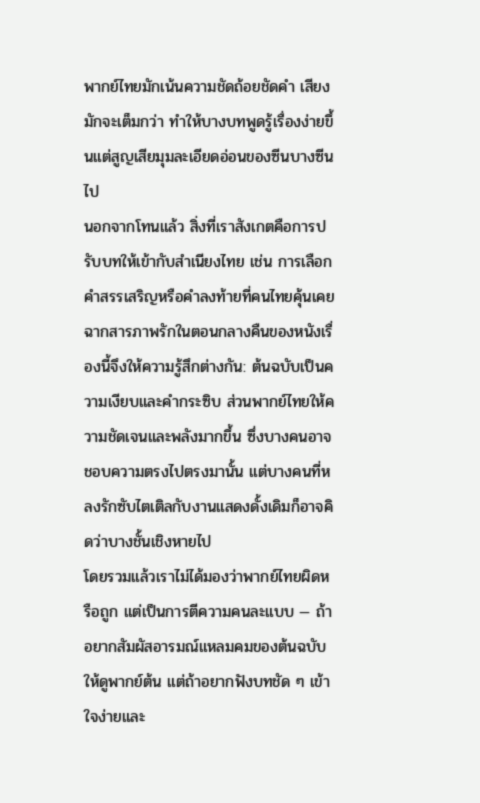พากย์ไทยมักเน้นความชัดถ้อยชัดคำ เสียงมักจะเต็มกว่า ทำให้บางบทพูดรู้เรื่องง่ายขึ้นแต่สูญเสียมุมละเอียดอ่อนของซีนบางซีนไป
นอกจากโทนแล้ว สิ่งที่เราสังเกตคือการปรับบทให้เข้ากับสำเนียงไทย เช่น การเลือกคำสรรเสริญหรือคำลงท้ายที่คนไทยคุ้นเคย ฉากสารภาพรักในตอนกลางคืนของหนังเรื่องนี้จึงให้ความรู้สึกต่างกัน: ต้นฉบับเป็นความเงียบและคำกระซิบ ส่วนพากย์ไทยให้ความชัดเจนและพลังมากขึ้น ซึ่งบางคนอาจชอบความตรงไปตรงมานั้น แต่บางคนที่หลงรักซับไตเติลกับงานแสดงดั้งเดิมก็อาจคิดว่าบางชั้นเชิงหายไป
โดยรวมแล้วเราไม่ได้มองว่าพากย์ไทยผิดหรือถูก แต่เป็นการตีความคนละแบบ — ถ้าอยากสัมผัสอารมณ์แหลมคมของต้นฉบับให้ดูพากย์ต้น แต่ถ้าอยากฟังบทชัด ๆ เข้าใจง่ายและ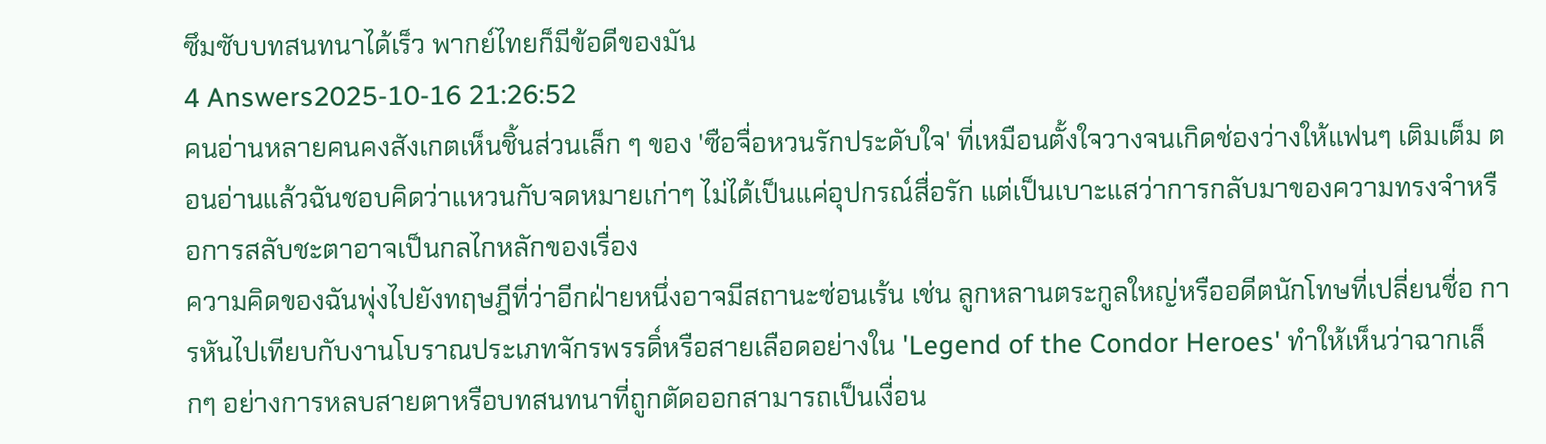ซึมซับบทสนทนาได้เร็ว พากย์ไทยก็มีข้อดีของมัน
4 Answers2025-10-16 21:26:52
คนอ่านหลายคนคงสังเกตเห็นชิ้นส่วนเล็ก ๆ ของ 'ซือจื่อหวนรักประดับใจ' ที่เหมือนตั้งใจวางจนเกิดช่องว่างให้แฟนๆ เติมเต็ม ตอนอ่านแล้วฉันชอบคิดว่าแหวนกับจดหมายเก่าๆ ไม่ได้เป็นแค่อุปกรณ์สื่อรัก แต่เป็นเบาะแสว่าการกลับมาของความทรงจำหรือการสลับชะตาอาจเป็นกลไกหลักของเรื่อง
ความคิดของฉันพุ่งไปยังทฤษฎีที่ว่าอีกฝ่ายหนึ่งอาจมีสถานะซ่อนเร้น เช่น ลูกหลานตระกูลใหญ่หรืออดีตนักโทษที่เปลี่ยนชื่อ การหันไปเทียบกับงานโบราณประเภทจักรพรรดิ์หรือสายเลือดอย่างใน 'Legend of the Condor Heroes' ทำให้เห็นว่าฉากเล็กๆ อย่างการหลบสายตาหรือบทสนทนาที่ถูกตัดออกสามารถเป็นเงื่อน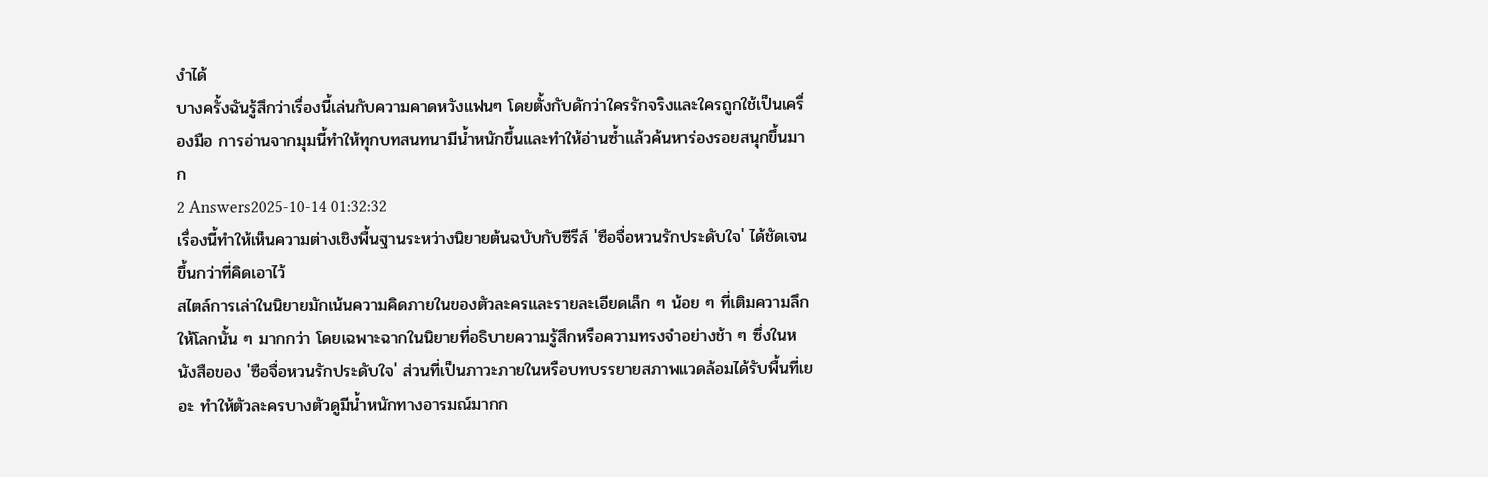งำได้
บางครั้งฉันรู้สึกว่าเรื่องนี้เล่นกับความคาดหวังแฟนๆ โดยตั้งกับดักว่าใครรักจริงและใครถูกใช้เป็นเครื่องมือ การอ่านจากมุมนี้ทำให้ทุกบทสนทนามีน้ำหนักขึ้นและทำให้อ่านซ้ำแล้วค้นหาร่องรอยสนุกขึ้นมาก
2 Answers2025-10-14 01:32:32
เรื่องนี้ทำให้เห็นความต่างเชิงพื้นฐานระหว่างนิยายต้นฉบับกับซีรีส์ 'ซือจื่อหวนรักประดับใจ' ได้ชัดเจนขึ้นกว่าที่คิดเอาไว้
สไตล์การเล่าในนิยายมักเน้นความคิดภายในของตัวละครและรายละเอียดเล็ก ๆ น้อย ๆ ที่เติมความลึกให้โลกนั้น ๆ มากกว่า โดยเฉพาะฉากในนิยายที่อธิบายความรู้สึกหรือความทรงจำอย่างช้า ๆ ซึ่งในหนังสือของ 'ซือจื่อหวนรักประดับใจ' ส่วนที่เป็นภาวะภายในหรือบทบรรยายสภาพแวดล้อมได้รับพื้นที่เยอะ ทำให้ตัวละครบางตัวดูมีน้ำหนักทางอารมณ์มากก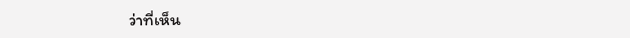ว่าที่เห็น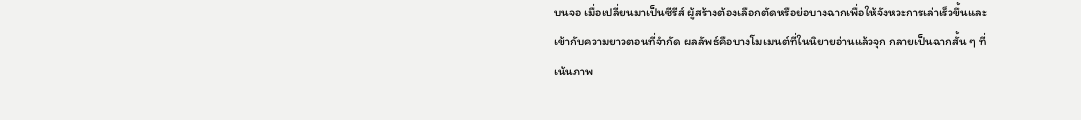บนจอ เมื่อเปลี่ยนมาเป็นซีรีส์ ผู้สร้างต้องเลือกตัดหรือย่อบางฉากเพื่อให้จังหวะการเล่าเร็วขึ้นและเข้ากับความยาวตอนที่จำกัด ผลลัพธ์คือบางโมเมนต์ที่ในนิยายอ่านแล้วจุก กลายเป็นฉากสั้น ๆ ที่เน้นภาพ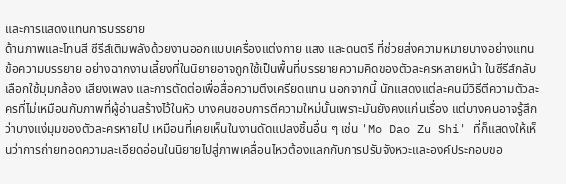และการแสดงแทนการบรรยาย
ด้านภาพและโทนสี ซีรีส์เติมพลังด้วยงานออกแบบเครื่องแต่งกาย แสง และดนตรี ที่ช่วยส่งความหมายบางอย่างแทนข้อความบรรยาย อย่างฉากงานเลี้ยงที่ในนิยายอาจถูกใช้เป็นพื้นที่บรรยายความคิดของตัวละครหลายหน้า ในซีรีส์กลับเลือกใช้มุมกล้อง เสียงเพลง และการตัดต่อเพื่อสื่อความตึงเครียดแทน นอกจากนี้ นักแสดงแต่ละคนมีวิธีตีความตัวละครที่ไม่เหมือนกับภาพที่ผู้อ่านสร้างไว้ในหัว บางคนชอบการตีความใหม่นั้นเพราะมันยังคงแก่นเรื่อง แต่บางคนอาจรู้สึกว่าบางแง่มุมของตัวละครหายไป เหมือนที่เคยเห็นในงานดัดแปลงชิ้นอื่น ๆ เช่น 'Mo Dao Zu Shi' ที่ก็แสดงให้เห็นว่าการถ่ายทอดความละเอียดอ่อนในนิยายไปสู่ภาพเคลื่อนไหวต้องแลกกับการปรับจังหวะและองค์ประกอบขอ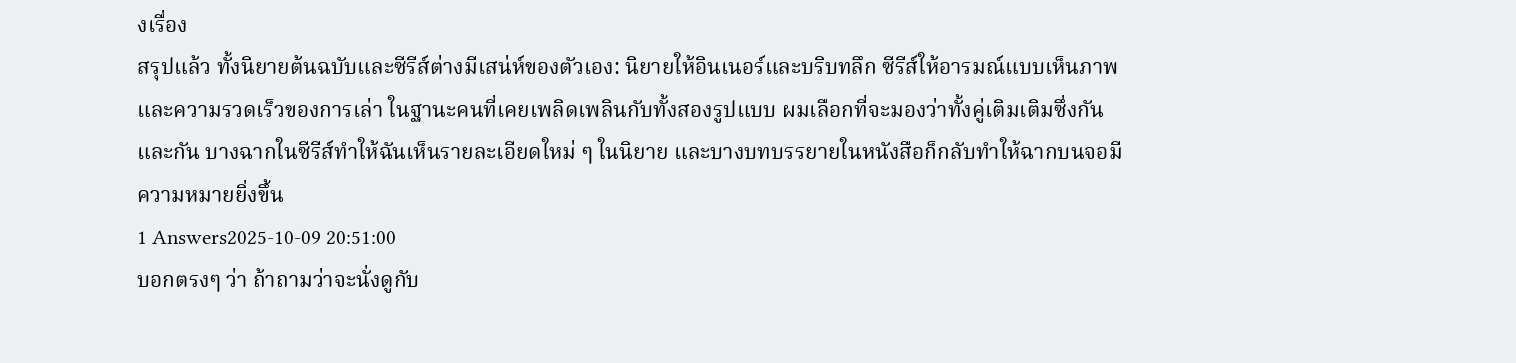งเรื่อง
สรุปแล้ว ทั้งนิยายต้นฉบับและซีรีส์ต่างมีเสน่ห์ของตัวเอง: นิยายให้อินเนอร์และบริบทลึก ซีรีส์ให้อารมณ์แบบเห็นภาพและความรวดเร็วของการเล่า ในฐานะคนที่เคยเพลิดเพลินกับทั้งสองรูปแบบ ผมเลือกที่จะมองว่าทั้งคู่เติมเติมซึ่งกันและกัน บางฉากในซีรีส์ทำให้ฉันเห็นรายละเอียดใหม่ ๆ ในนิยาย และบางบทบรรยายในหนังสือก็กลับทำให้ฉากบนจอมีความหมายยิ่งขึ้น
1 Answers2025-10-09 20:51:00
บอกตรงๆ ว่า ถ้าถามว่าจะนั่งดูกับ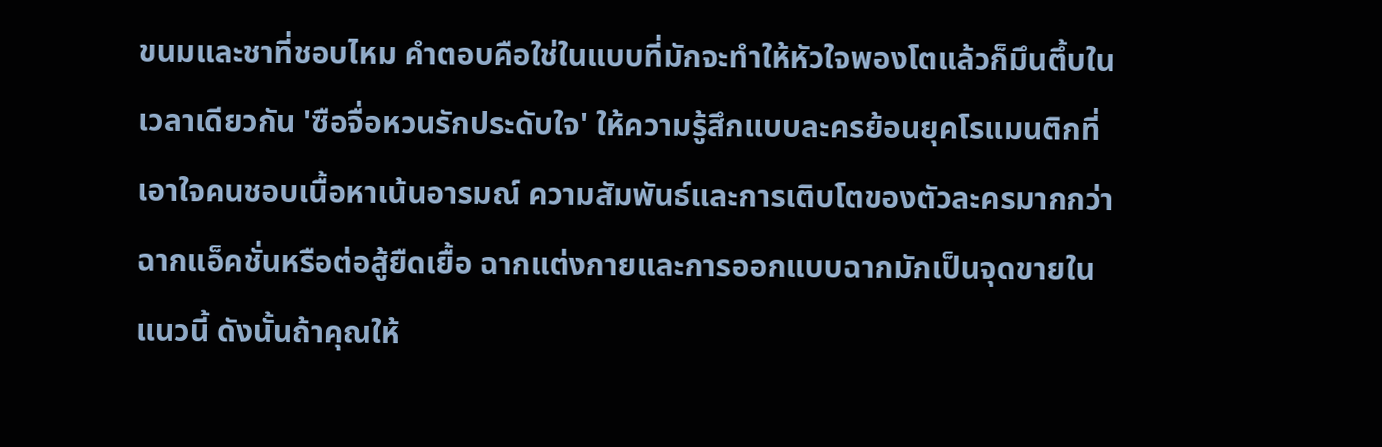ขนมและชาที่ชอบไหม คำตอบคือใช่ในแบบที่มักจะทำให้หัวใจพองโตแล้วก็มึนตึ้บในเวลาเดียวกัน 'ซือจื่อหวนรักประดับใจ' ให้ความรู้สึกแบบละครย้อนยุคโรแมนติกที่เอาใจคนชอบเนื้อหาเน้นอารมณ์ ความสัมพันธ์และการเติบโตของตัวละครมากกว่าฉากแอ็คชั่นหรือต่อสู้ยืดเยื้อ ฉากแต่งกายและการออกแบบฉากมักเป็นจุดขายในแนวนี้ ดังนั้นถ้าคุณให้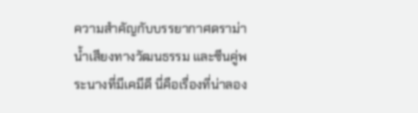ความสำคัญกับบรรยากาศดราม่า น้ำเสียงทางวัฒนธรรม และซีนคู่พระนางที่มีเคมีดี นี่คือเรื่องที่น่าลอง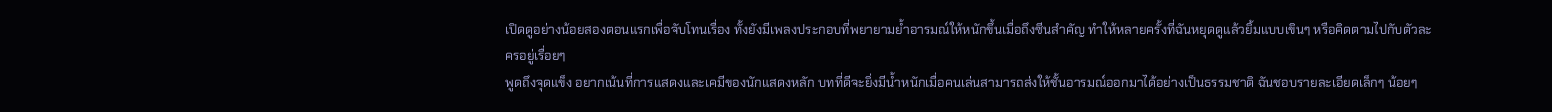เปิดดูอย่างน้อยสองตอนแรกเพื่อจับโทนเรื่อง ทั้งยังมีเพลงประกอบที่พยายามย้ำอารมณ์ให้หนักขึ้นเมื่อถึงซีนสำคัญ ทำให้หลายครั้งที่ฉันหยุดดูแล้วยิ้มแบบเขินๆ หรือคิดตามไปกับตัวละครอยู่เรื่อยๆ
พูดถึงจุดแข็ง อยากเน้นที่การแสดงและเคมีของนักแสดงหลัก บทที่ดีจะยิ่งมีน้ำหนักเมื่อคนเล่นสามารถส่งให้ชั้นอารมณ์ออกมาได้อย่างเป็นธรรมชาติ ฉันชอบรายละเอียดเล็กๆ น้อยๆ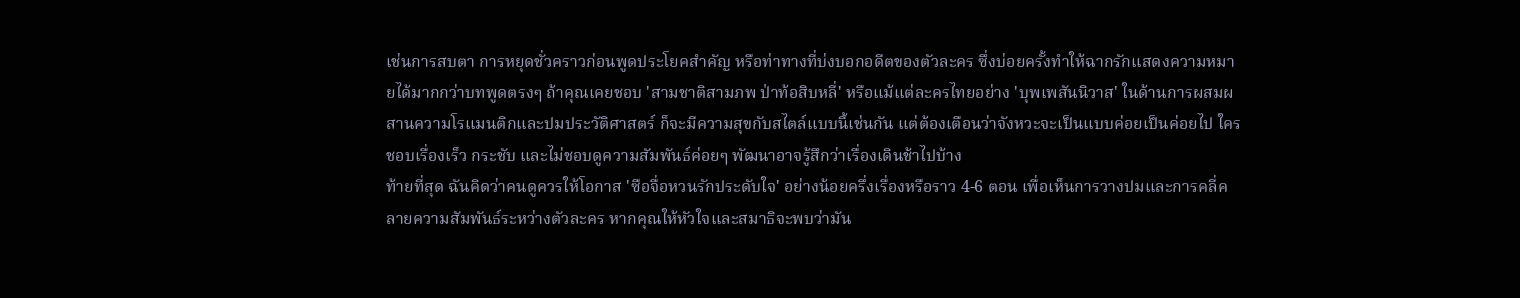เช่นการสบตา การหยุดชั่วคราวก่อนพูดประโยคสำคัญ หรือท่าทางที่บ่งบอกอดีตของตัวละคร ซึ่งบ่อยครั้งทำให้ฉากรักแสดงความหมายได้มากกว่าบทพูดตรงๆ ถ้าคุณเคยชอบ 'สามชาติสามภพ ป่าท้อสิบหลี่' หรือแม้แต่ละครไทยอย่าง 'บุพเพสันนิวาส' ในด้านการผสมผสานความโรแมนติกและปมประวัติศาสตร์ ก็จะมีความสุขกับสไตล์แบบนี้เช่นกัน แต่ต้องเตือนว่าจังหวะจะเป็นแบบค่อยเป็นค่อยไป ใครชอบเรื่องเร็ว กระชับ และไม่ชอบดูความสัมพันธ์ค่อยๆ พัฒนาอาจรู้สึกว่าเรื่องเดินช้าไปบ้าง
ท้ายที่สุด ฉันคิดว่าคนดูควรให้โอกาส 'ซือจื่อหวนรักประดับใจ' อย่างน้อยครึ่งเรื่องหรือราว 4-6 ตอน เพื่อเห็นการวางปมและการคลี่คลายความสัมพันธ์ระหว่างตัวละคร หากคุณให้หัวใจและสมาธิจะพบว่ามัน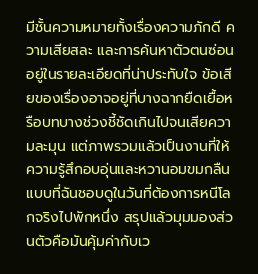มีชั้นความหมายทั้งเรื่องความภักดี ความเสียสละ และการค้นหาตัวตนซ่อนอยู่ในรายละเอียดที่น่าประทับใจ ข้อเสียของเรื่องอาจอยู่ที่บางฉากยืดเยื้อหรือบทบางช่วงชี้ชัดเกินไปจนเสียความละมุน แต่ภาพรวมแล้วเป็นงานที่ให้ความรู้สึกอบอุ่นและหวานอมขมกลืนแบบที่ฉันชอบดูในวันที่ต้องการหนีโลกจริงไปพักหนึ่ง สรุปแล้วมุมมองส่วนตัวคือมันคุ้มค่ากับเว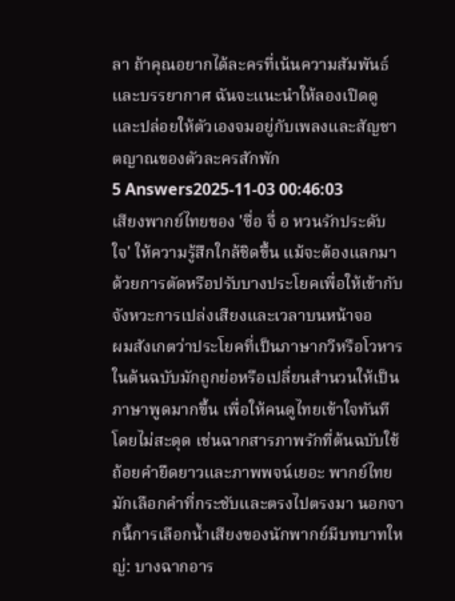ลา ถ้าคุณอยากได้ละครที่เน้นความสัมพันธ์และบรรยากาศ ฉันจะแนะนำให้ลองเปิดดูและปล่อยให้ตัวเองจมอยู่กับเพลงและสัญชาตญาณของตัวละครสักพัก
5 Answers2025-11-03 00:46:03
เสียงพากย์ไทยของ 'ซื่อ จื่ อ หวนรักประดับใจ' ให้ความรู้สึกใกล้ชิดขึ้น แม้จะต้องแลกมาด้วยการตัดหรือปรับบางประโยคเพื่อให้เข้ากับจังหวะการเปล่งเสียงและเวลาบนหน้าจอ
ผมสังเกตว่าประโยคที่เป็นภาษากวีหรือโวหารในต้นฉบับมักถูกย่อหรือเปลี่ยนสำนวนให้เป็นภาษาพูดมากขึ้น เพื่อให้คนดูไทยเข้าใจทันทีโดยไม่สะดุด เช่นฉากสารภาพรักที่ต้นฉบับใช้ถ้อยคำยืดยาวและภาพพจน์เยอะ พากย์ไทยมักเลือกคำที่กระชับและตรงไปตรงมา นอกจากนี้การเลือกน้ำเสียงของนักพากย์มีบทบาทใหญ่: บางฉากอาร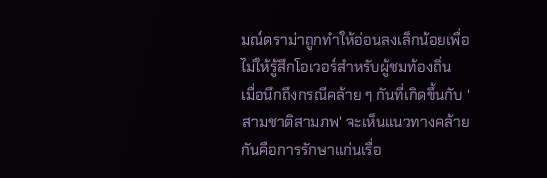มณ์ดราม่าถูกทำให้อ่อนลงเล็กน้อยเพื่อไม่ให้รู้สึกโอเวอร์สำหรับผู้ชมท้องถิ่น
เมื่อนึกถึงกรณีคล้าย ๆ กันที่เกิดขึ้นกับ 'สามชาติสามภพ' จะเห็นแนวทางคล้ายกันคือการรักษาแก่นเรื่อ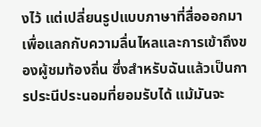งไว้ แต่เปลี่ยนรูปแบบภาษาที่สื่อออกมา เพื่อแลกกับความลื่นไหลและการเข้าถึงของผู้ชมท้องถิ่น ซึ่งสำหรับฉันแล้วเป็นการประนีประนอมที่ยอมรับได้ แม้มันจะ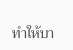ทำให้บา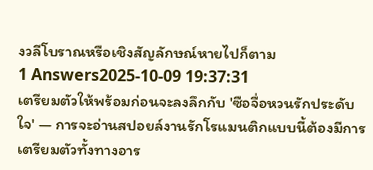งวลีโบราณหรือเชิงสัญลักษณ์หายไปก็ตาม
1 Answers2025-10-09 19:37:31
เตรียมตัวให้พร้อมก่อนจะลงลึกกับ 'ซือจื่อหวนรักประดับใจ' — การจะอ่านสปอยล์งานรักโรแมนติกแบบนี้ต้องมีการเตรียมตัวทั้งทางอาร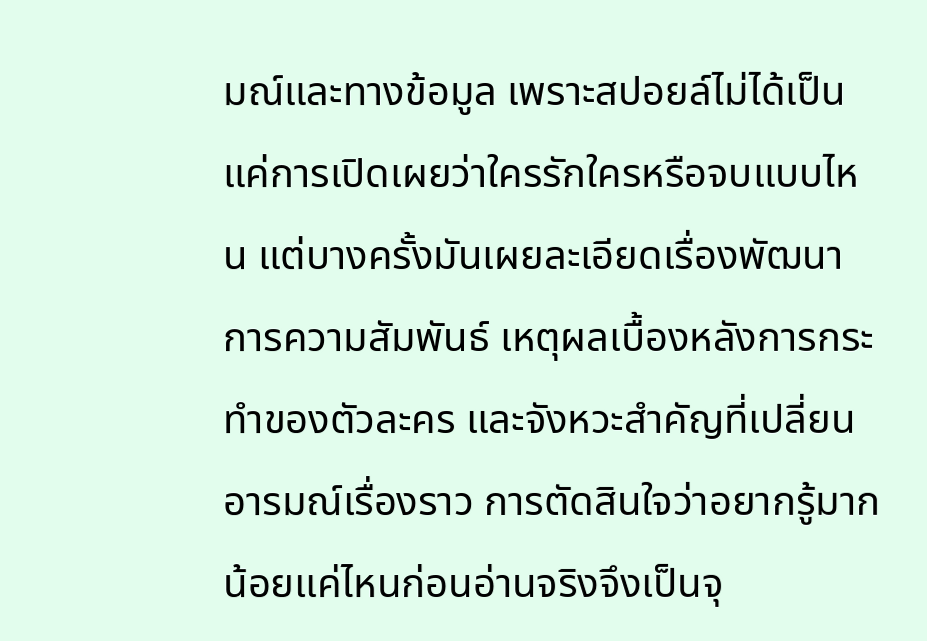มณ์และทางข้อมูล เพราะสปอยล์ไม่ได้เป็นแค่การเปิดเผยว่าใครรักใครหรือจบแบบไหน แต่บางครั้งมันเผยละเอียดเรื่องพัฒนาการความสัมพันธ์ เหตุผลเบื้องหลังการกระทำของตัวละคร และจังหวะสำคัญที่เปลี่ยนอารมณ์เรื่องราว การตัดสินใจว่าอยากรู้มากน้อยแค่ไหนก่อนอ่านจริงจึงเป็นจุ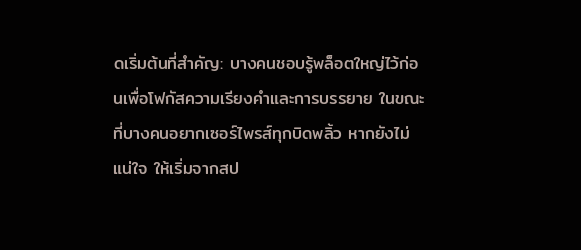ดเริ่มต้นที่สำคัญ: บางคนชอบรู้พล็อตใหญ่ไว้ก่อนเพื่อโฟกัสความเรียงคำและการบรรยาย ในขณะที่บางคนอยากเซอร์ไพรส์ทุกบิดพลิ้ว หากยังไม่แน่ใจ ให้เริ่มจากสป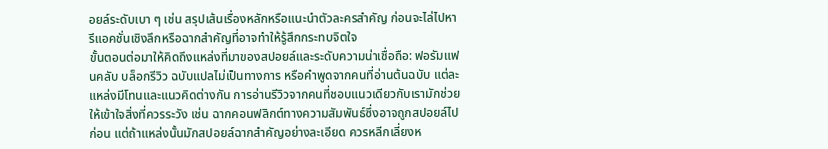อยล์ระดับเบา ๆ เช่น สรุปเส้นเรื่องหลักหรือแนะนำตัวละครสำคัญ ก่อนจะไล่ไปหารีแอคชั่นเชิงลึกหรือฉากสำคัญที่อาจทำให้รู้สึกกระทบจิตใจ
ขั้นตอนต่อมาให้คิดถึงแหล่งที่มาของสปอยล์และระดับความน่าเชื่อถือ: ฟอรัมแฟนคลับ บล็อกรีวิว ฉบับแปลไม่เป็นทางการ หรือคำพูดจากคนที่อ่านต้นฉบับ แต่ละแหล่งมีโทนและแนวคิดต่างกัน การอ่านรีวิวจากคนที่ชอบแนวเดียวกับเรามักช่วยให้เข้าใจสิ่งที่ควรระวัง เช่น ฉากคอนฟลิกต์ทางความสัมพันธ์ซึ่งอาจถูกสปอยล์ไปก่อน แต่ถ้าแหล่งนั้นมักสปอยล์ฉากสำคัญอย่างละเอียด ควรหลีกเลี่ยงห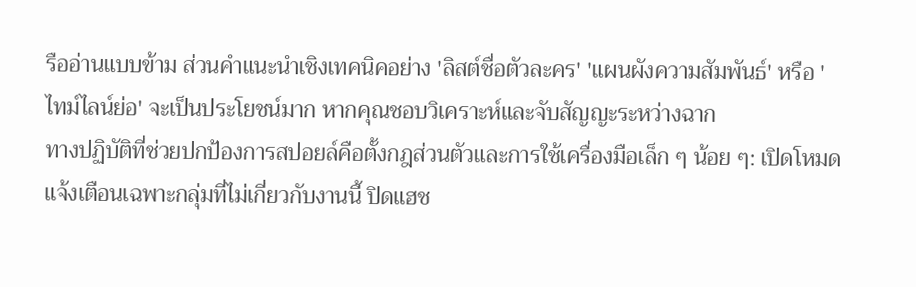รืออ่านแบบข้าม ส่วนคำแนะนำเชิงเทคนิคอย่าง 'ลิสต์ชื่อตัวละคร' 'แผนผังความสัมพันธ์' หรือ 'ไทม์ไลน์ย่อ' จะเป็นประโยชน์มาก หากคุณชอบวิเคราะห์และจับสัญญะระหว่างฉาก
ทางปฏิบัติที่ช่วยปกป้องการสปอยล์คือตั้งกฎส่วนตัวและการใช้เครื่องมือเล็ก ๆ น้อย ๆ: เปิดโหมดแจ้งเตือนเฉพาะกลุ่มที่ไม่เกี่ยวกับงานนี้ ปิดแฮช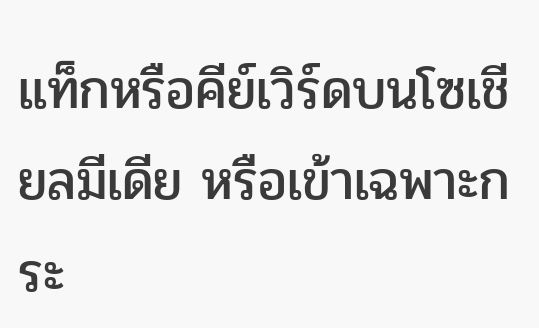แท็กหรือคีย์เวิร์ดบนโซเชียลมีเดีย หรือเข้าเฉพาะกระ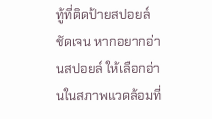ทู้ที่ติดป้ายสปอยล์ชัดเจน หากอยากอ่านสปอยล์ ให้เลือกอ่านในสภาพแวดล้อมที่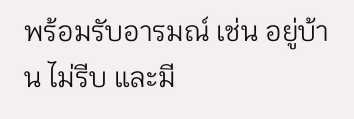พร้อมรับอารมณ์ เช่น อยู่บ้าน ไม่รีบ และมี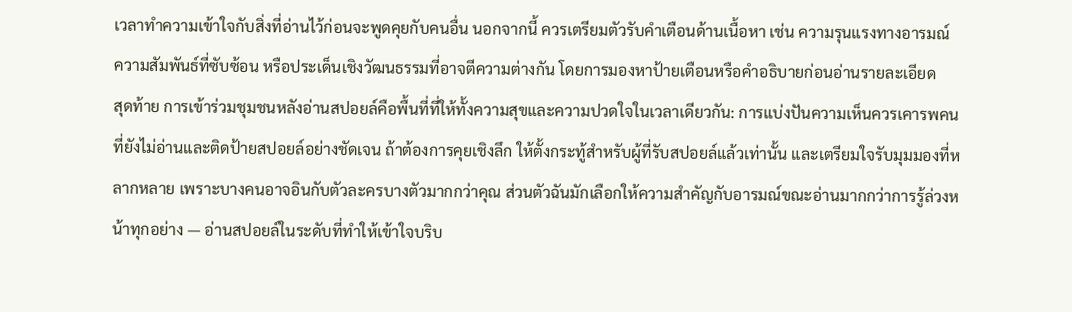เวลาทำความเข้าใจกับสิ่งที่อ่านไว้ก่อนจะพูดคุยกับคนอื่น นอกจากนี้ ควรเตรียมตัวรับคำเตือนด้านเนื้อหา เช่น ความรุนแรงทางอารมณ์ ความสัมพันธ์ที่ซับซ้อน หรือประเด็นเชิงวัฒนธรรมที่อาจตีความต่างกัน โดยการมองหาป้ายเตือนหรือคำอธิบายก่อนอ่านรายละเอียด
สุดท้าย การเข้าร่วมชุมชนหลังอ่านสปอยล์คือพื้นที่ที่ให้ทั้งความสุขและความปวดใจในเวลาเดียวกัน: การแบ่งปันความเห็นควรเคารพคนที่ยังไม่อ่านและติดป้ายสปอยล์อย่างชัดเจน ถ้าต้องการคุยเชิงลึก ให้ตั้งกระทู้สำหรับผู้ที่รับสปอยล์แล้วเท่านั้น และเตรียมใจรับมุมมองที่หลากหลาย เพราะบางคนอาจอินกับตัวละครบางตัวมากกว่าคุณ ส่วนตัวฉันมักเลือกให้ความสำคัญกับอารมณ์ขณะอ่านมากกว่าการรู้ล่วงหน้าทุกอย่าง — อ่านสปอยล์ในระดับที่ทำให้เข้าใจบริบ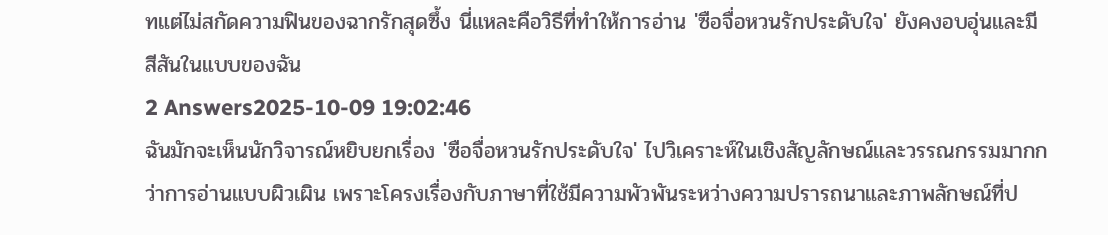ทแต่ไม่สกัดความฟินของฉากรักสุดซึ้ง นี่แหละคือวิธีที่ทำให้การอ่าน 'ซือจื่อหวนรักประดับใจ' ยังคงอบอุ่นและมีสีสันในแบบของฉัน
2 Answers2025-10-09 19:02:46
ฉันมักจะเห็นนักวิจารณ์หยิบยกเรื่อง 'ซือจื่อหวนรักประดับใจ' ไปวิเคราะห์ในเชิงสัญลักษณ์และวรรณกรรมมากกว่าการอ่านแบบผิวเผิน เพราะโครงเรื่องกับภาษาที่ใช้มีความพัวพันระหว่างความปรารถนาและภาพลักษณ์ที่ป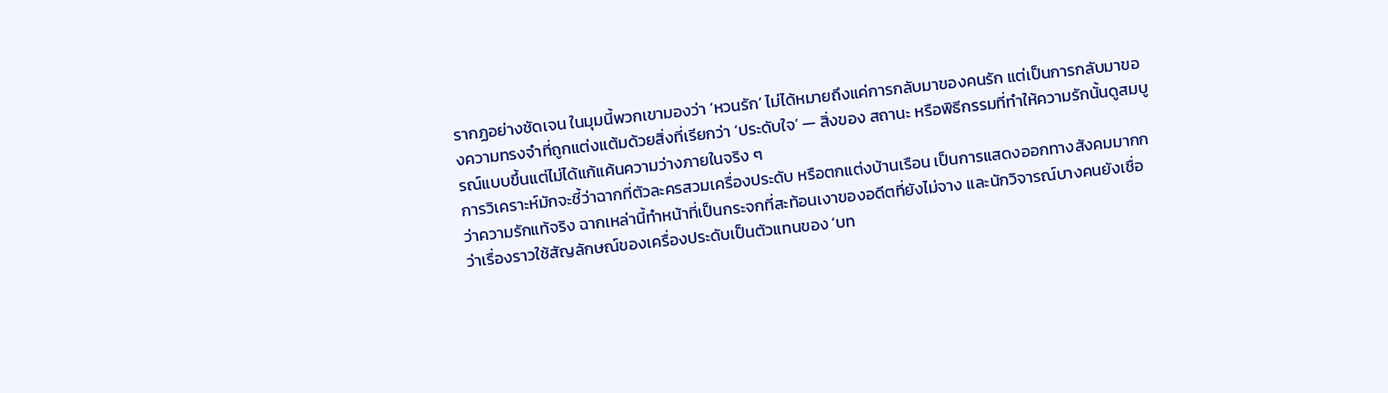รากฏอย่างชัดเจน ในมุมนี้พวกเขามองว่า ‘หวนรัก’ ไม่ได้หมายถึงแค่การกลับมาของคนรัก แต่เป็นการกลับมาของความทรงจำที่ถูกแต่งแต้มด้วยสิ่งที่เรียกว่า ‘ประดับใจ’ — สิ่งของ สถานะ หรือพิธีกรรมที่ทำให้ความรักนั้นดูสมบูรณ์แบบขึ้นแต่ไม่ได้แก้แค้นความว่างภายในจริง ๆ
การวิเคราะห์มักจะชี้ว่าฉากที่ตัวละครสวมเครื่องประดับ หรือตกแต่งบ้านเรือน เป็นการแสดงออกทางสังคมมากกว่าความรักแท้จริง ฉากเหล่านี้ทำหน้าที่เป็นกระจกที่สะท้อนเงาของอดีตที่ยังไม่จาง และนักวิจารณ์บางคนยังเชื่อว่าเรื่องราวใช้สัญลักษณ์ของเครื่องประดับเป็นตัวแทนของ ‘บท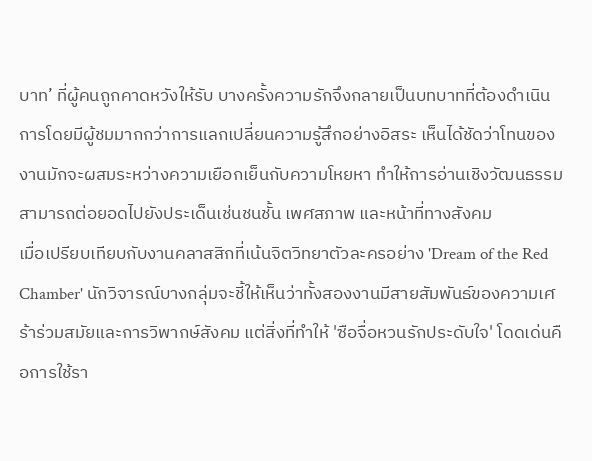บาท’ ที่ผู้คนถูกคาดหวังให้รับ บางครั้งความรักจึงกลายเป็นบทบาทที่ต้องดำเนินการโดยมีผู้ชมมากกว่าการแลกเปลี่ยนความรู้สึกอย่างอิสระ เห็นได้ชัดว่าโทนของงานมักจะผสมระหว่างความเยือกเย็นกับความโหยหา ทำให้การอ่านเชิงวัฒนธรรมสามารถต่อยอดไปยังประเด็นเช่นชนชั้น เพศสภาพ และหน้าที่ทางสังคม
เมื่อเปรียบเทียบกับงานคลาสสิกที่เน้นจิตวิทยาตัวละครอย่าง 'Dream of the Red Chamber' นักวิจารณ์บางกลุ่มจะชี้ให้เห็นว่าทั้งสองงานมีสายสัมพันธ์ของความเศร้าร่วมสมัยและการวิพากษ์สังคม แต่สิ่งที่ทำให้ 'ซือจื่อหวนรักประดับใจ' โดดเด่นคือการใช้รา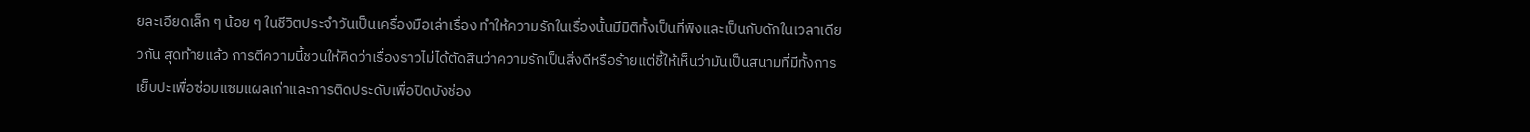ยละเอียดเล็ก ๆ น้อย ๆ ในชีวิตประจำวันเป็นเครื่องมือเล่าเรื่อง ทำให้ความรักในเรื่องนั้นมีมิติทั้งเป็นที่พิงและเป็นกับดักในเวลาเดียวกัน สุดท้ายแล้ว การตีความนี้ชวนให้คิดว่าเรื่องราวไม่ได้ตัดสินว่าความรักเป็นสิ่งดีหรือร้ายแต่ชี้ให้เห็นว่ามันเป็นสนามที่มีทั้งการเย็บปะเพื่อซ่อมแซมแผลเก่าและการติดประดับเพื่อปิดบังช่อง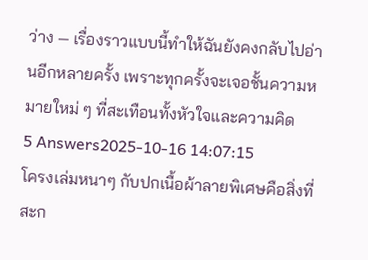ว่าง — เรื่องราวแบบนี้ทำให้ฉันยังคงกลับไปอ่านอีกหลายครั้ง เพราะทุกครั้งจะเจอชั้นความหมายใหม่ ๆ ที่สะเทือนทั้งหัวใจและความคิด
5 Answers2025-10-16 14:07:15
โครงเล่มหนาๆ กับปกเนื้อผ้าลายพิเศษคือสิ่งที่สะก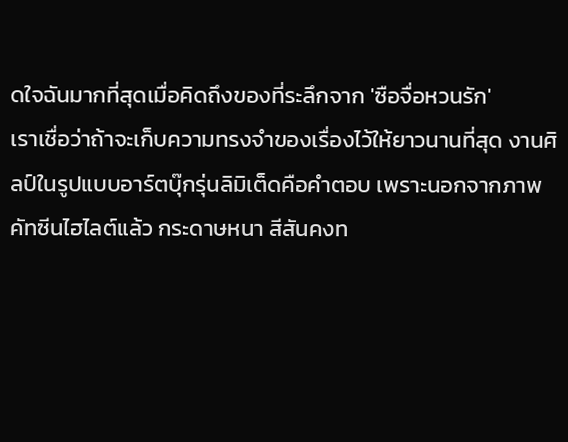ดใจฉันมากที่สุดเมื่อคิดถึงของที่ระลึกจาก 'ซือจื่อหวนรัก'
เราเชื่อว่าถ้าจะเก็บความทรงจำของเรื่องไว้ให้ยาวนานที่สุด งานศิลป์ในรูปแบบอาร์ตบุ๊กรุ่นลิมิเต็ดคือคำตอบ เพราะนอกจากภาพคัทซีนไฮไลต์แล้ว กระดาษหนา สีสันคงท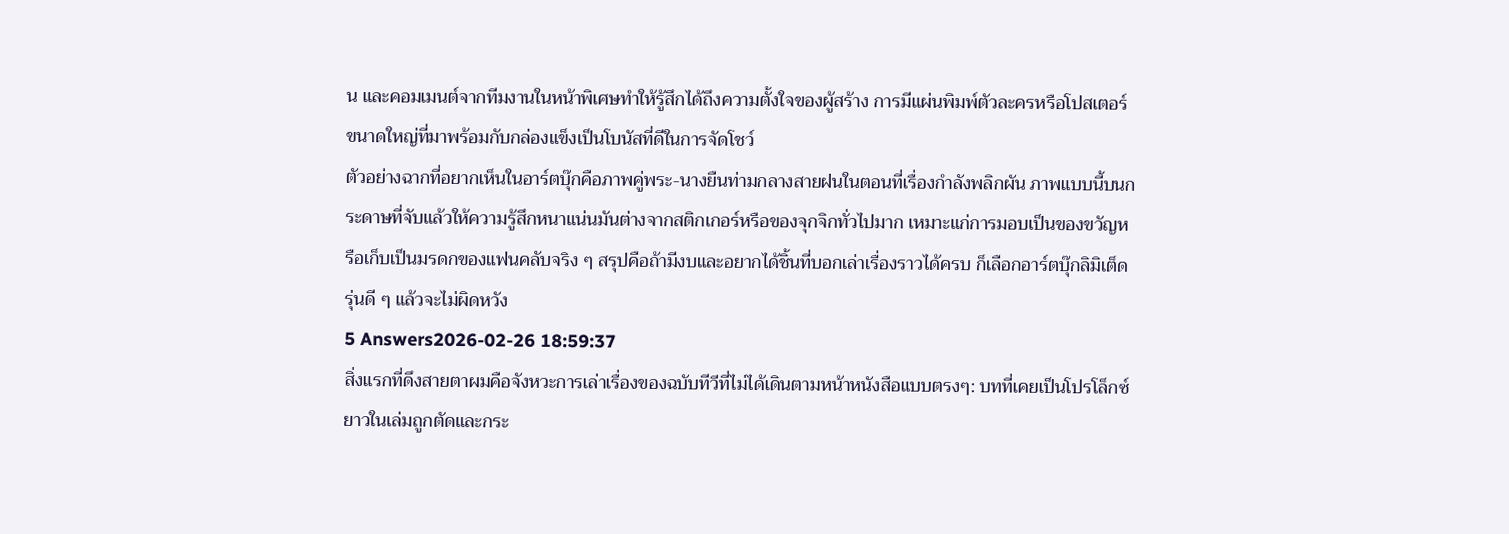น และคอมเมนต์จากทีมงานในหน้าพิเศษทำให้รู้สึกได้ถึงความตั้งใจของผู้สร้าง การมีแผ่นพิมพ์ตัวละครหรือโปสเตอร์ขนาดใหญ่ที่มาพร้อมกับกล่องแข็งเป็นโบนัสที่ดีในการจัดโชว์
ตัวอย่างฉากที่อยากเห็นในอาร์ตบุ๊กคือภาพคู่พระ-นางยืนท่ามกลางสายฝนในตอนที่เรื่องกำลังพลิกผัน ภาพแบบนี้บนกระดาษที่จับแล้วให้ความรู้สึกหนาแน่นมันต่างจากสติกเกอร์หรือของจุกจิกทั่วไปมาก เหมาะแก่การมอบเป็นของขวัญหรือเก็บเป็นมรดกของแฟนคลับจริง ๆ สรุปคือถ้ามีงบและอยากได้ชิ้นที่บอกเล่าเรื่องราวได้ครบ ก็เลือกอาร์ตบุ๊กลิมิเต็ดรุ่นดี ๆ แล้วจะไม่ผิดหวัง
5 Answers2026-02-26 18:59:37
สิ่งแรกที่ดึงสายตาผมคือจังหวะการเล่าเรื่องของฉบับทีวีที่ไม่ได้เดินตามหน้าหนังสือแบบตรงๆ: บทที่เคยเป็นโปรโล็กซ์ยาวในเล่มถูกตัดและกระ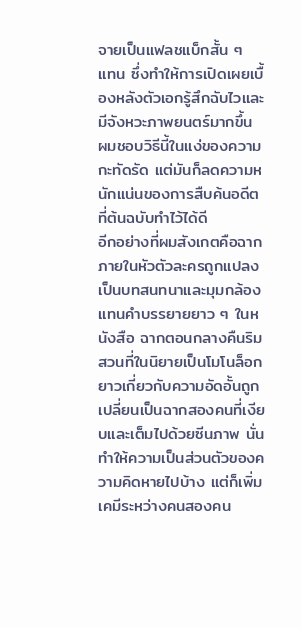จายเป็นแฟลชแบ็กสั้น ๆ แทน ซึ่งทำให้การเปิดเผยเบื้องหลังตัวเอกรู้สึกฉับไวและมีจังหวะภาพยนตร์มากขึ้น ผมชอบวิธีนี้ในแง่ของความกะทัดรัด แต่มันก็ลดความหนักแน่นของการสืบค้นอดีตที่ต้นฉบับทำไว้ได้ดี
อีกอย่างที่ผมสังเกตคือฉากภายในหัวตัวละครถูกแปลงเป็นบทสนทนาและมุมกล้องแทนคำบรรยายยาว ๆ ในหนังสือ ฉากตอนกลางคืนริมสวนที่ในนิยายเป็นโมโนล็อกยาวเกี่ยวกับความอัดอั้นถูกเปลี่ยนเป็นฉากสองคนที่เงียบและเต็มไปด้วยซีนภาพ นั่นทำให้ความเป็นส่วนตัวของความคิดหายไปบ้าง แต่ก็เพิ่มเคมีระหว่างคนสองคน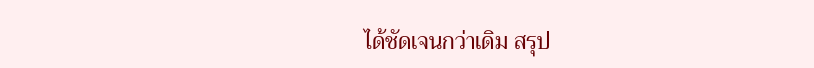ได้ชัดเจนกว่าเดิม สรุป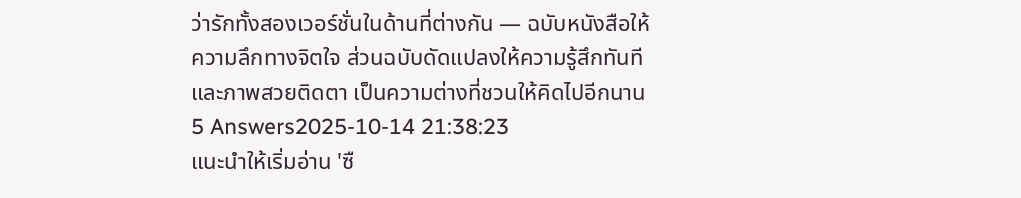ว่ารักทั้งสองเวอร์ชั่นในด้านที่ต่างกัน — ฉบับหนังสือให้ความลึกทางจิตใจ ส่วนฉบับดัดแปลงให้ความรู้สึกทันทีและภาพสวยติดตา เป็นความต่างที่ชวนให้คิดไปอีกนาน
5 Answers2025-10-14 21:38:23
แนะนำให้เริ่มอ่าน 'ซื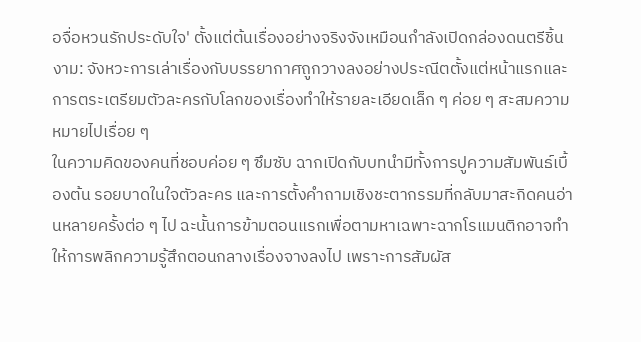อจื่อหวนรักประดับใจ' ตั้งแต่ต้นเรื่องอย่างจริงจังเหมือนกำลังเปิดกล่องดนตรีชิ้นงาม: จังหวะการเล่าเรื่องกับบรรยากาศถูกวางลงอย่างประณีตตั้งแต่หน้าแรกและการตระเตรียมตัวละครกับโลกของเรื่องทำให้รายละเอียดเล็ก ๆ ค่อย ๆ สะสมความหมายไปเรื่อย ๆ
ในความคิดของคนที่ชอบค่อย ๆ ซึมซับ ฉากเปิดกับบทนำมีทั้งการปูความสัมพันธ์เบื้องต้น รอยบาดในใจตัวละคร และการตั้งคำถามเชิงชะตากรรมที่กลับมาสะกิดคนอ่านหลายครั้งต่อ ๆ ไป ฉะนั้นการข้ามตอนแรกเพื่อตามหาเฉพาะฉากโรแมนติกอาจทำให้การพลิกความรู้สึกตอนกลางเรื่องจางลงไป เพราะการสัมผัส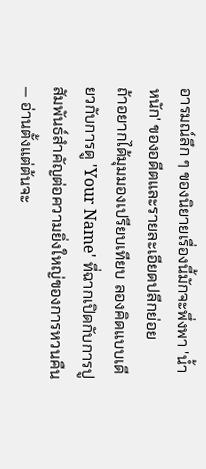อารมณ์ลึก ๆ ของนิยายเรื่องนี้มักจะพึ่งพา 'น้ำหนัก' ของอดีตและรายละเอียดปลีกย่อย
ถ้าอยากได้มุมมองเปรียบเทียบ ลองคิดแบบเดียวกับการดู 'Your Name' ที่ฉากเปิดกับการปูสัมพันธ์สำคัญต่อความยิ่งใหญ่ของการหวนคืน — อ่านตั้งแต่ต้นจะ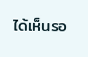ได้เห็นรอ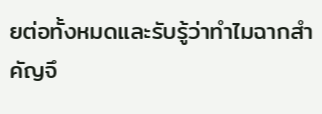ยต่อทั้งหมดและรับรู้ว่าทำไมฉากสำคัญจึ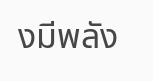งมีพลัง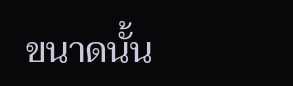ขนาดนั้น